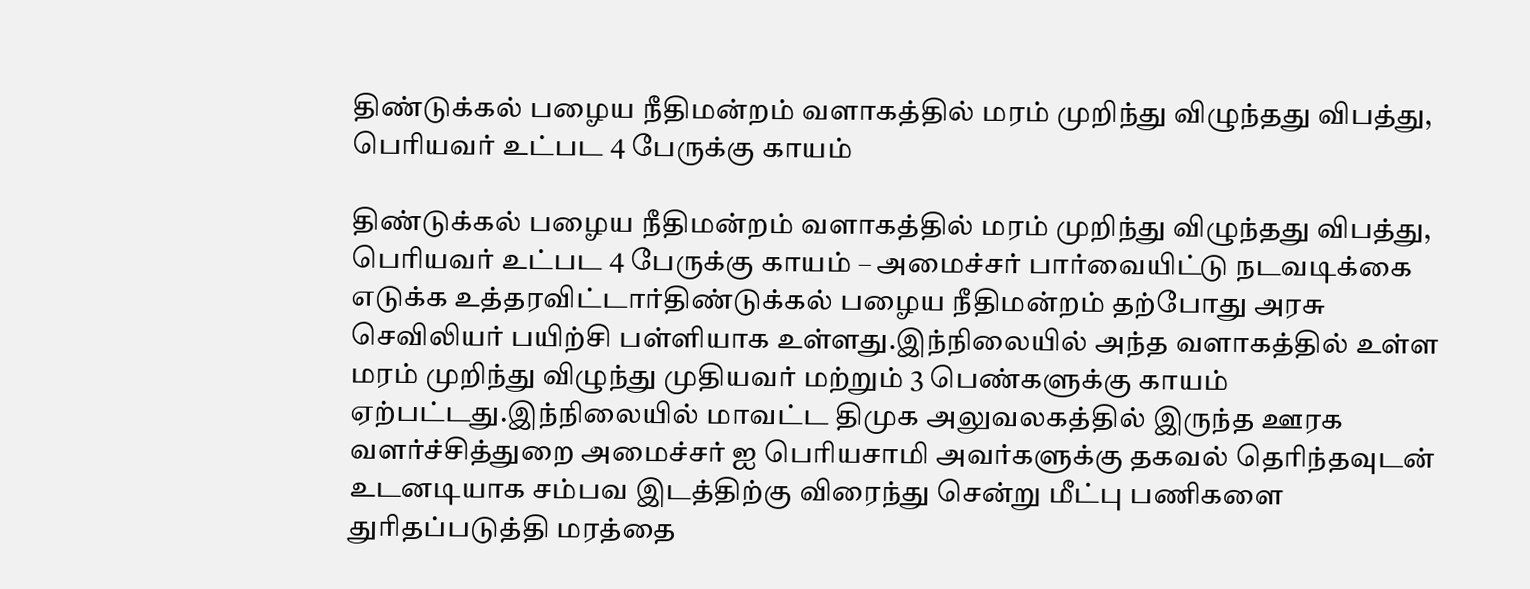திண்டுக்கல் பழைய நீதிமன்றம் வளாகத்தில் மரம் முறிந்து விழுந்தது விபத்து, பெரியவர் உட்பட 4 பேருக்கு காயம்

திண்டுக்கல் பழைய நீதிமன்றம் வளாகத்தில் மரம் முறிந்து விழுந்தது விபத்து, பெரியவர் உட்பட 4 பேருக்கு காயம் – அமைச்சர் பார்வையிட்டு நடவடிக்கை எடுக்க உத்தரவிட்டார்திண்டுக்கல் பழைய நீதிமன்றம் தற்போது அரசு செவிலியர் பயிற்சி பள்ளியாக உள்ளது.இந்நிலையில் அந்த வளாகத்தில் உள்ள மரம் முறிந்து விழுந்து முதியவர் மற்றும் 3 பெண்களுக்கு காயம் ஏற்பட்டது.இந்நிலையில் மாவட்ட திமுக அலுவலகத்தில் இருந்த ஊரக வளர்ச்சித்துறை அமைச்சர் ஐ பெரியசாமி அவர்களுக்கு தகவல் தெரிந்தவுடன் உடனடியாக சம்பவ இடத்திற்கு விரைந்து சென்று மீட்பு பணிகளை துரிதப்படுத்தி மரத்தை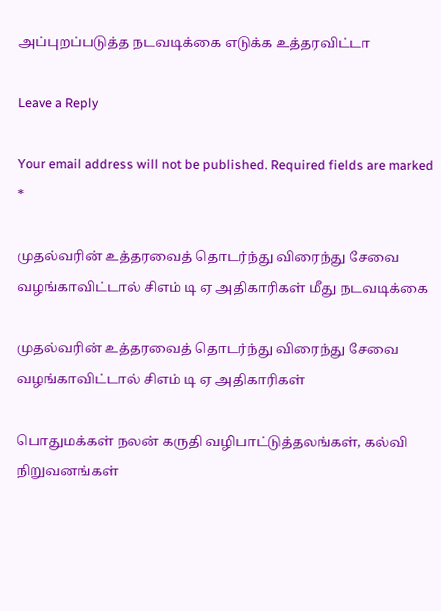அப்புறப்படுத்த நடவடிக்கை எடுக்க உத்தரவிட்டா

Leave a Reply

Your email address will not be published. Required fields are marked *

முதல்வரின் உத்தரவைத் தொடர்ந்து விரைந்து சேவை வழங்காவிட்டால் சிஎம் டி ஏ அதிகாரிகள் மீது நடவடிக்கை

முதல்வரின் உத்தரவைத் தொடர்ந்து விரைந்து சேவை வழங்காவிட்டால் சிஎம் டி ஏ அதிகாரிகள்

பொதுமக்கள் நலன் கருதி வழிபாட்டுத்தலங்கள், கல்வி நிறுவனங்கள்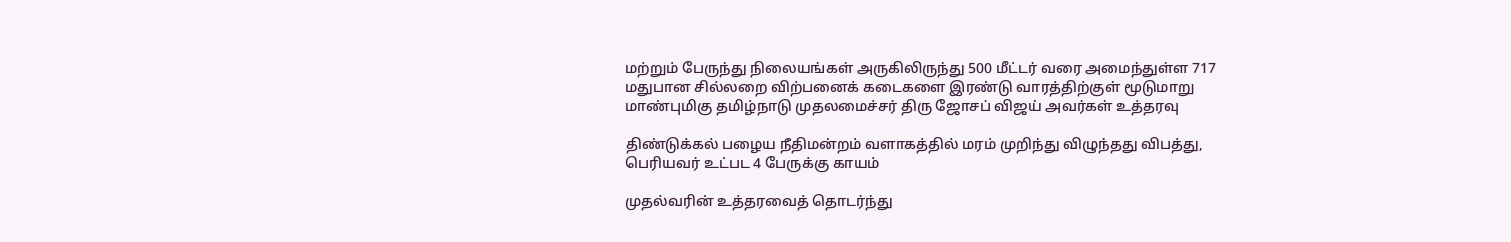மற்றும் பேருந்து நிலையங்கள் அருகிலிருந்து 500 மீட்டர் வரை அமைந்துள்ள 717 மதுபான சில்லறை விற்பனைக் கடைகளை இரண்டு வாரத்திற்குள் மூடுமாறு மாண்புமிகு தமிழ்நாடு முதலமைச்சர் திரு ஜோசப் விஜய் அவர்கள் உத்தரவு

திண்டுக்கல் பழைய நீதிமன்றம் வளாகத்தில் மரம் முறிந்து விழுந்தது விபத்து, பெரியவர் உட்பட 4 பேருக்கு காயம்

முதல்வரின் உத்தரவைத் தொடர்ந்து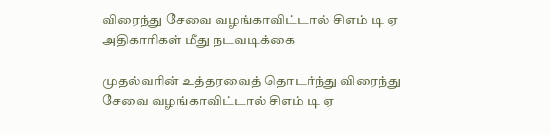விரைந்து சேவை வழங்காவிட்டால் சிஎம் டி ஏ அதிகாரிகள் மீது நடவடிக்கை

முதல்வரின் உத்தரவைத் தொடர்ந்து விரைந்து சேவை வழங்காவிட்டால் சிஎம் டி ஏ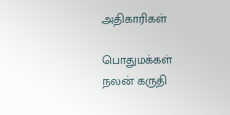அதிகாரிகள்

பொதுமக்கள் நலன் கருதி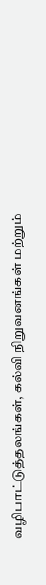வழிபாட்டுத்தலங்கள், கல்வி நிறுவனங்கள் மற்றும்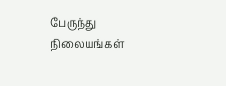பேருந்து நிலையங்கள்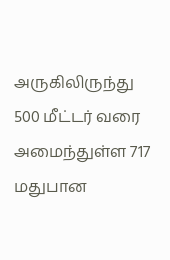அருகிலிருந்து 500 மீட்டர் வரை அமைந்துள்ள 717 மதுபான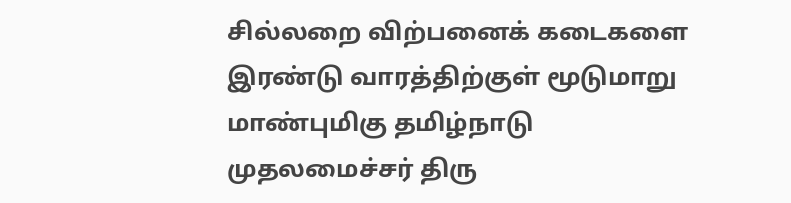சில்லறை விற்பனைக் கடைகளை இரண்டு வாரத்திற்குள் மூடுமாறு மாண்புமிகு தமிழ்நாடு முதலமைச்சர் திரு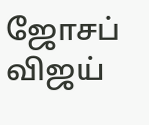ஜோசப் விஜய்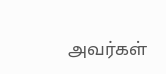அவர்கள்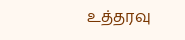உத்தரவு